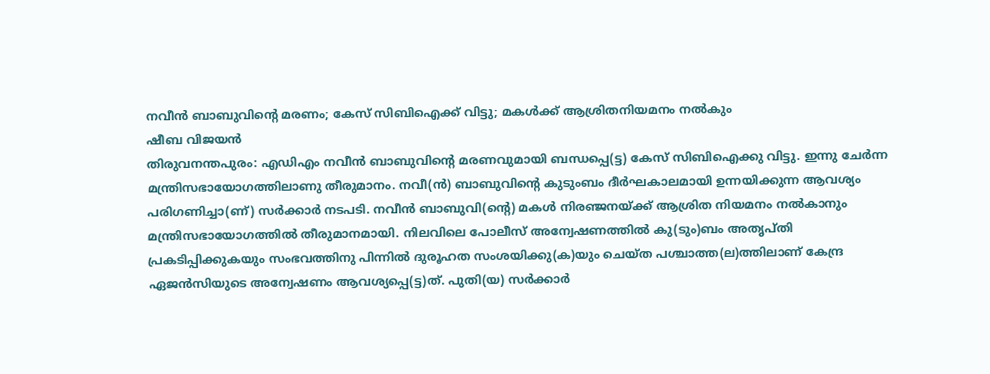നവീൻ ബാബുവിന്റെ മരണം; കേസ് സിബിഐക്ക് വിട്ടു; മകൾക്ക് ആശ്രിതനിയമനം നൽകും
ഷീബ വിജയൻ
തിരുവനന്തപുരം: എഡിഎം നവീൻ ബാബുവിന്റെ മരണവുമായി ബന്ധപ്പെ(ട്ട) കേസ് സിബിഐക്കു വിട്ടു. ഇന്നു ചേർന്ന മന്ത്രിസഭായോഗത്തിലാണു തീരുമാനം. നവീ(ൻ) ബാബുവിന്റെ കുടുംബം ദീർഘകാലമായി ഉന്നയിക്കുന്ന ആവശ്യം പരിഗണിച്ചാ(ണ്) സർക്കാർ നടപടി. നവീൻ ബാബുവി(ന്റെ) മകൾ നിരഞ്ജനയ്ക്ക് ആശ്രിത നിയമനം നൽകാനും മന്ത്രിസഭായോഗത്തിൽ തീരുമാനമായി. നിലവിലെ പോലീസ് അന്വേഷണത്തിൽ കു(ടും)ബം അതൃപ്തി പ്രകടിപ്പിക്കുകയും സംഭവത്തിനു പിന്നിൽ ദുരൂഹത സംശയിക്കു(ക)യും ചെയ്ത പശ്ചാത്ത(ല)ത്തിലാണ് കേന്ദ്ര ഏജൻസിയുടെ അന്വേഷണം ആവശ്യപ്പെ(ട്ട)ത്. പുതി(യ) സർക്കാർ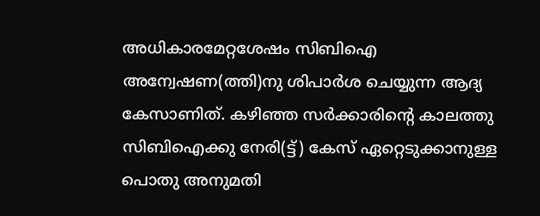അധികാരമേറ്റശേഷം സിബിഐ അന്വേഷണ(ത്തി)നു ശിപാർശ ചെയ്യുന്ന ആദ്യ കേസാണിത്. കഴിഞ്ഞ സർക്കാരിന്റെ കാലത്തു സിബിഐക്കു നേരി(ട്ട്) കേസ് ഏറ്റെടുക്കാനുള്ള പൊതു അനുമതി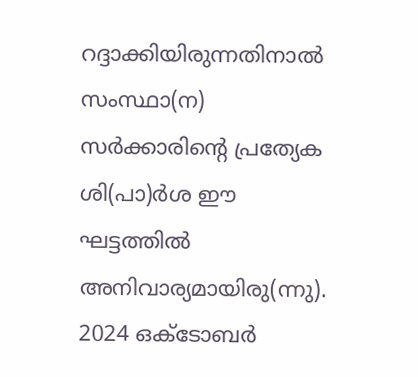റദ്ദാക്കിയിരുന്നതിനാൽ സംസ്ഥാ(ന) സർക്കാരിന്റെ പ്രത്യേക ശി(പാ)ർശ ഈ ഘട്ടത്തിൽ അനിവാര്യമായിരു(ന്നു). 2024 ഒക്ടോബർ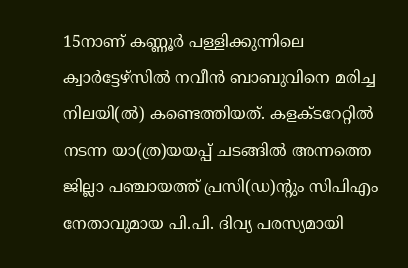15നാണ് കണ്ണൂർ പള്ളിക്കുന്നിലെ ക്വാർട്ടേഴ്സിൽ നവീൻ ബാബുവിനെ മരിച്ച നിലയി(ൽ) കണ്ടെത്തിയത്. കളക്ടറേറ്റിൽ നടന്ന യാ(ത്ര)യയപ്പ് ചടങ്ങിൽ അന്നത്തെ ജില്ലാ പഞ്ചായത്ത് പ്രസി(ഡ)ന്റും സിപിഎം നേതാവുമായ പി.പി. ദിവ്യ പരസ്യമായി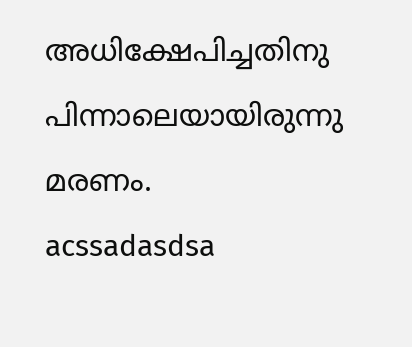അധിക്ഷേപിച്ചതിനു പിന്നാലെയായിരുന്നു മരണം.
acssadasdsa